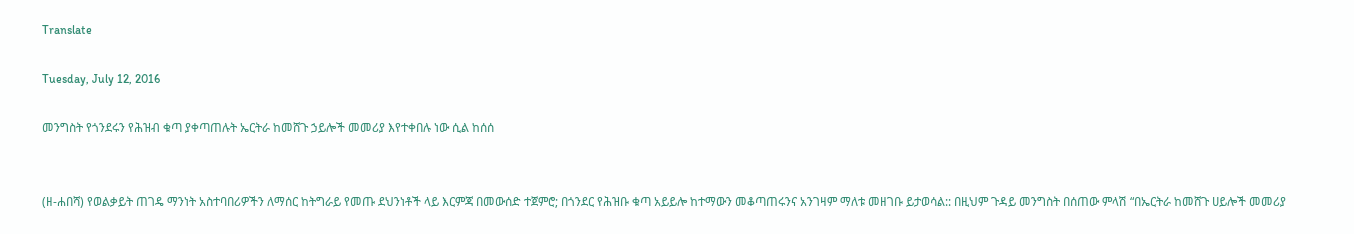Translate

Tuesday, July 12, 2016

መንግስት የጎንደሩን የሕዝብ ቁጣ ያቀጣጠሉት ኤርትራ ከመሸጉ ኃይሎች መመሪያ እየተቀበሉ ነው ሲል ከሰሰ


(ዘ-ሐበሻ) የወልቃይት ጠገዴ ማንነት አስተባበሪዎችን ለማሰር ከትግራይ የመጡ ደህንነቶች ላይ እርምጃ በመውሰድ ተጀምሮ; በጎንደር የሕዝቡ ቁጣ አይይሎ ከተማውን መቆጣጠሩንና አንገዛም ማለቱ መዘገቡ ይታወሳል:: በዚህም ጉዳይ መንግስት በሰጠው ምላሽ “በኤርትራ ከመሸጉ ሀይሎች መመሪያ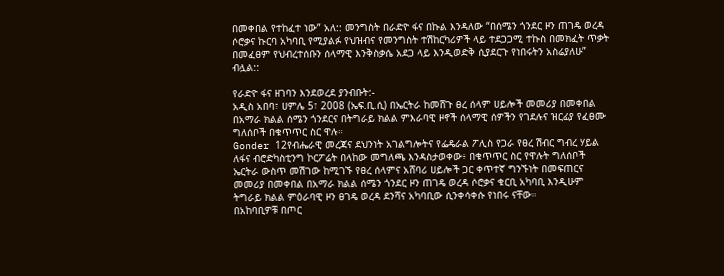በመቀበል የተከፈተ ነው” አለ:: መንግስት በራድዮ ፋና በኩል እንዳለው “በሰሜን ጎንደር ዞን ጠገዴ ወረዳ ሶሮቃና ኩርባ አካባቢ የሚያልፉ የህዝብና የመንግስት ተሽከርካሪዎች ላይ ተደጋጋሚ ተኩስ በመክፈት ጥቃት በመፈፀም የህብረተሰቡን ሰላማዊ እንቅስቃሴ አደጋ ላይ እንዲወድቅ ሲያደርጉ የነበሩትን አስሬያለሁ” ብሏል::

የራድዮ ፋና ዘገባን እንደወረደ ያንብቡት:-
አዲስ አበባ፣ ሀምሌ 5፣ 2008 (ኤፍ.ቢ.ሲ) በኤርትራ ከመሸጉ ፀረ ሰላም ሀይሎች መመሪያ በመቀበል በአማራ ክልል ሰሜን ጎንደርና በትግራይ ክልል ምእራባዊ ዞኖች ሰላማዊ ሰዎችን የገደሉና ዝርፊያ የፈፀሙ ግለሰቦች በቁጥጥር ስር ዋሉ።
Gonder 12የብሔራዊ መረጃና ደህንነት አገልግሎትና የፌዴራል ፖሊስ የጋራ የፀረ ሽብር ግብረ ሃይል ለፋና ብሮድካስቲንግ ኮርፖሬት በላከው መግለጫ እንዳስታወቀው፥ በቁጥጥር ስር የዋሉት ግለሰቦች ኤርትራ ውስጥ መሽገው ከሚገኙ የፀረ ሰላምና አሸባሪ ሀይሎች ጋር ቀጥተኛ ግንኙነት በመፍጠርና መመሪያ በመቀበል በአማራ ክልል ሰሜን ጎንደር ዞን ጠገዴ ወረዳ ሶሮቃና ቁርቢ አካባቢ እንዲሁም ትግራይ ክልል ምዕራባዊ ዞን ፀገዴ ወረዳ ደንሻና አካባቢው ሲንቀሳቀሱ የነበሩ ናቸው።
በአከባቢዎቹ በጦር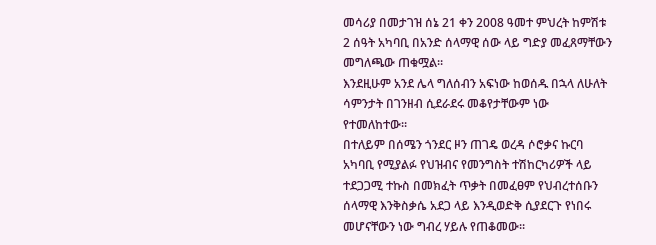መሳሪያ በመታገዝ ሰኔ 21 ቀን 2008 ዓመተ ምህረት ከምሽቱ 2 ሰዓት አካባቢ በአንድ ሰላማዊ ሰው ላይ ግድያ መፈጸማቸውን መግለጫው ጠቁሟል።
እንደዚሁም አንደ ሌላ ግለሰብን አፍነው ከወሰዱ በኋላ ለሁለት ሳምንታት በገንዘብ ሲደራደሩ መቆየታቸውም ነው የተመለከተው።
በተለይም በሰሜን ጎንደር ዞን ጠገዴ ወረዳ ሶሮቃና ኩርባ አካባቢ የሚያልፉ የህዝብና የመንግስት ተሽከርካሪዎች ላይ ተደጋጋሚ ተኩስ በመክፈት ጥቃት በመፈፀም የህብረተሰቡን ሰላማዊ እንቅስቃሴ አደጋ ላይ እንዲወድቅ ሲያደርጉ የነበሩ መሆናቸውን ነው ግብረ ሃይሉ የጠቆመው።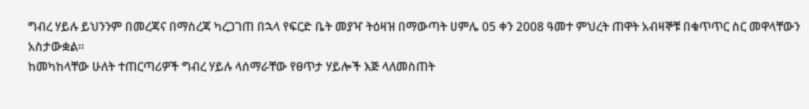ግብረ ሃይሉ ይህንንም በመረጃና በማስረጃ ካረጋገጠ በኋላ የፍርድ ቤት መያዣ ትዕዛዝ በማውጣት ሀምሌ 05 ቀን 2008 ዓመተ ምህረት ጠዋት አብዛኞቹ በቁጥጥር ስር መዋላቸውን አስታውቋል።
ከመካከላቸው ሁለት ተጠርጣሪዎች ግብረ ሃይሉ ላሰማራቸው የፀጥታ ሃይሎች እጅ ላለመስጠት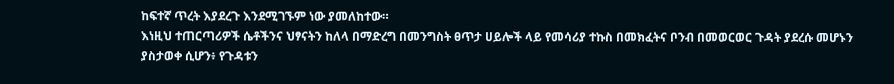ከፍተኛ ጥረት እያደረጉ እንደሚገኙም ነው ያመለከተው።
እነዚህ ተጠርጣሪዎች ሴቶችንና ህፃናትን ከለላ በማድረግ በመንግስት ፀጥታ ሀይሎች ላይ የመሳሪያ ተኩስ በመክፈትና ቦንብ በመወርወር ጉዳት ያደረሱ መሆኑን ያስታወቀ ሲሆን፥ የጉዳቱን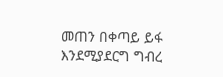መጠን በቀጣይ ይፋ እንደሚያደርግ ግብረ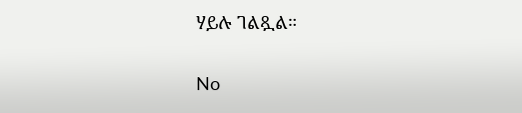ሃይሉ ገልጿል።

No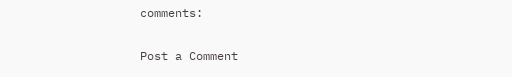comments:

Post a Comment